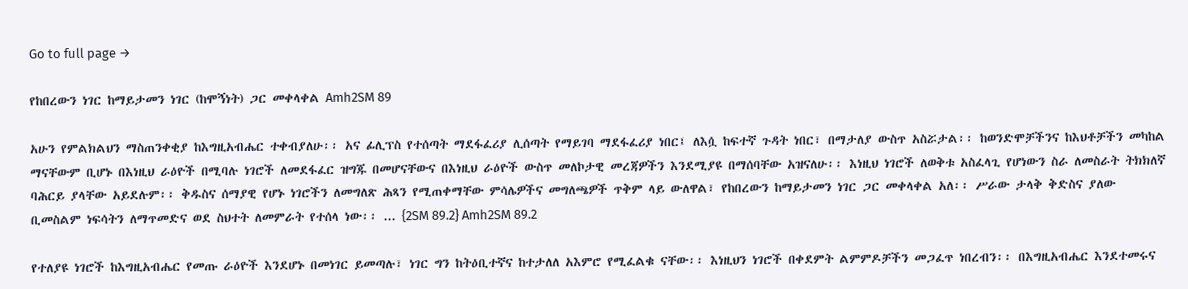Go to full page →

የከበረውን ነገር ከማይታመን ነገር (ከሞኝነት) ጋር መቀላቀል Amh2SM 89

አሁን የምልክልህን ማስጠንቀቂያ ከእግዚአብሔር ተቀብያለሁ፡፡ አና ፊሊፕስ የተሰጣት ማደፋፈሪያ ሊሰጣት የማይገባ ማደፋፈሪያ ነበር፤ ለእሷ ከፍተኛ ጉዳት ነበር፣ በማታለያ ውስጥ አስሯታል፡፡ ከወንድሞቻችንና ከእህቶቻችን መካከል ማናቸውም ቢሆኑ በእነዚህ ራዕዮች በሚባሉ ነገሮች ለመደፋፈር ዝግጁ በመሆናቸውና በእነዚህ ራዕዮች ውስጥ መለኮታዊ መረጃዎችን እንደሚያዩ በማሰባቸው አዝናለሁ፡፡ እነዚህ ነገሮች ለወቅቱ አስፈላጊ የሆነውን ስራ ለመስራት ትክክለኛ ባሕርይ ያላቸው አይደሉም፡፡ ቅዱስና ሰማያዊ የሆኑ ነገሮችን ለመግለጽ ሕጻን የሚጠቀማቸው ምሳሌዎችና መግለጫዎች ጥቅም ላይ ውለዋል፣ የከበረውን ከማይታመን ነገር ጋር መቀላቀል አለ፡፡ ሥራው ታላቅ ቅድስና ያለው ቢመስልም ነፍሳትን ለማጥመድና ወደ ስህተት ለመምራት የተሰላ ነው፡፡ ... {2SM 89.2} Amh2SM 89.2

የተለያዩ ነገሮች ከእግዚአብሔር የመጡ ራዕዮች እንደሆኑ በመነገር ይመጣሉ፣ ነገር ግን ከትዕቢተኛና ከተታለለ አእምሮ የሚፈልቁ ናቸው፡፡ እነዚህን ነገሮች በቀደምት ልምምዶቻችን መጋፈጥ ነበረብን፡፡ በእግዚአብሔር እንደተመሩና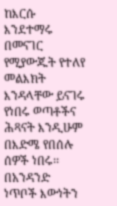ከእርሱ እንደተማሩ በመናገር የሚያውጁት የተለየ መልእክት እንዳላቸው ይናገሩ የነበሩ ወጣቶችና ሕጻናት እንዲሁም በእድሜ የበሰሉ ሰዎች ነበሩ፡፡ በአንዳንድ ነጥቦች እውነትን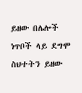ይዘው በሌሎች ነጥቦች ላይ ደግሞ ስህተትን ይዘው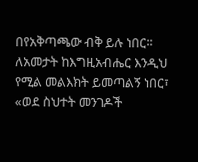በየአቅጣጫው ብቅ ይሉ ነበር፡፡ ለአመታት ከእግዚአብሔር እንዲህ የሚል መልእክት ይመጣልኝ ነበር፣ «ወደ ስህተት መንገዶች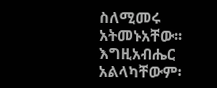ስለሚመሩ አትመኑአቸው፡፡ እግዚአብሔር አልላካቸውም፡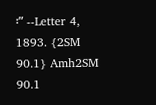፡” --Letter 4, 1893. {2SM 90.1} Amh2SM 90.1